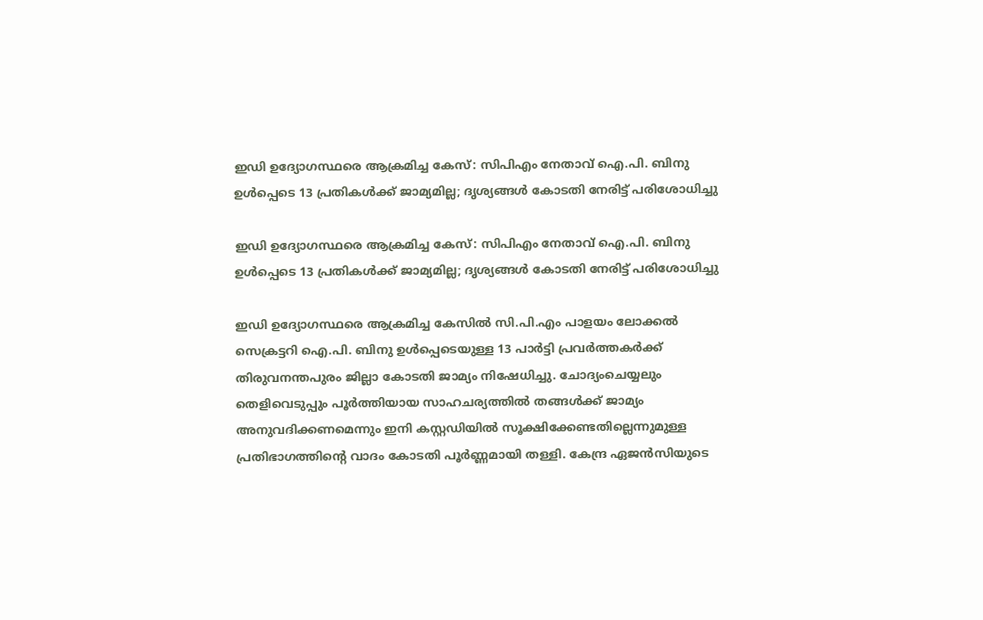ഇഡി ഉദ്യോഗസ്ഥരെ ആക്രമിച്ച കേസ്: സിപിഎം നേതാവ് ഐ.പി. ബിനു ഉൾപ്പെടെ 13 പ്രതികൾക്ക് ജാമ്യമില്ല; ദൃശ്യങ്ങൾ കോടതി നേരിട്ട് പരിശോധിച്ചു

ഇഡി ഉദ്യോഗസ്ഥരെ ആക്രമിച്ച കേസ്: സിപിഎം നേതാവ് ഐ.പി. ബിനു ഉൾപ്പെടെ 13 പ്രതികൾക്ക് ജാമ്യമില്ല; ദൃശ്യങ്ങൾ കോടതി നേരിട്ട് പരിശോധിച്ചു

ഇഡി ഉദ്യോഗസ്ഥരെ ആക്രമിച്ച കേസിൽ സി.പി.എം പാളയം ലോക്കൽ സെക്രട്ടറി ഐ.പി. ബിനു ഉൾപ്പെടെയുള്ള 13 പാർട്ടി പ്രവർത്തകർക്ക് തിരുവനന്തപുരം ജില്ലാ കോടതി ജാമ്യം നിഷേധിച്ചു. ചോദ്യംചെയ്യലും തെളിവെടുപ്പും പൂർത്തിയായ സാഹചര്യത്തിൽ തങ്ങൾക്ക് ജാമ്യം അനുവദിക്കണമെന്നും ഇനി കസ്റ്റഡിയിൽ സൂക്ഷിക്കേണ്ടതില്ലെന്നുമുള്ള പ്രതിഭാഗത്തിന്റെ വാദം കോടതി പൂർണ്ണമായി തള്ളി. കേന്ദ്ര ഏജൻസിയുടെ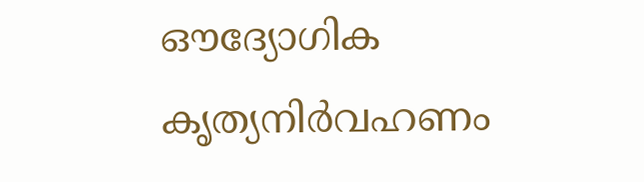ഔദ്യോഗിക കൃത്യനിർവഹണം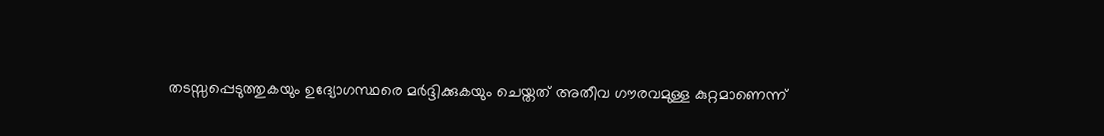തടസ്സപ്പെടുത്തുകയും ഉദ്യോഗസ്ഥരെ മർദ്ദിക്കുകയും ചെയ്തത് അതീവ ഗൗരവമുള്ള കുറ്റമാണെന്ന്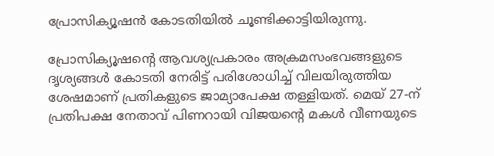പ്രോസിക്യൂഷൻ കോടതിയിൽ ചൂണ്ടിക്കാട്ടിയിരുന്നു.

പ്രോസിക്യൂഷന്റെ ആവശ്യപ്രകാരം അക്രമസംഭവങ്ങളുടെ ദൃശ്യങ്ങൾ കോടതി നേരിട്ട് പരിശോധിച്ച് വിലയിരുത്തിയ ശേഷമാണ് പ്രതികളുടെ ജാമ്യാപേക്ഷ തള്ളിയത്. മെയ് 27-ന് പ്രതിപക്ഷ നേതാവ് പിണറായി വിജയന്റെ മകൾ വീണയുടെ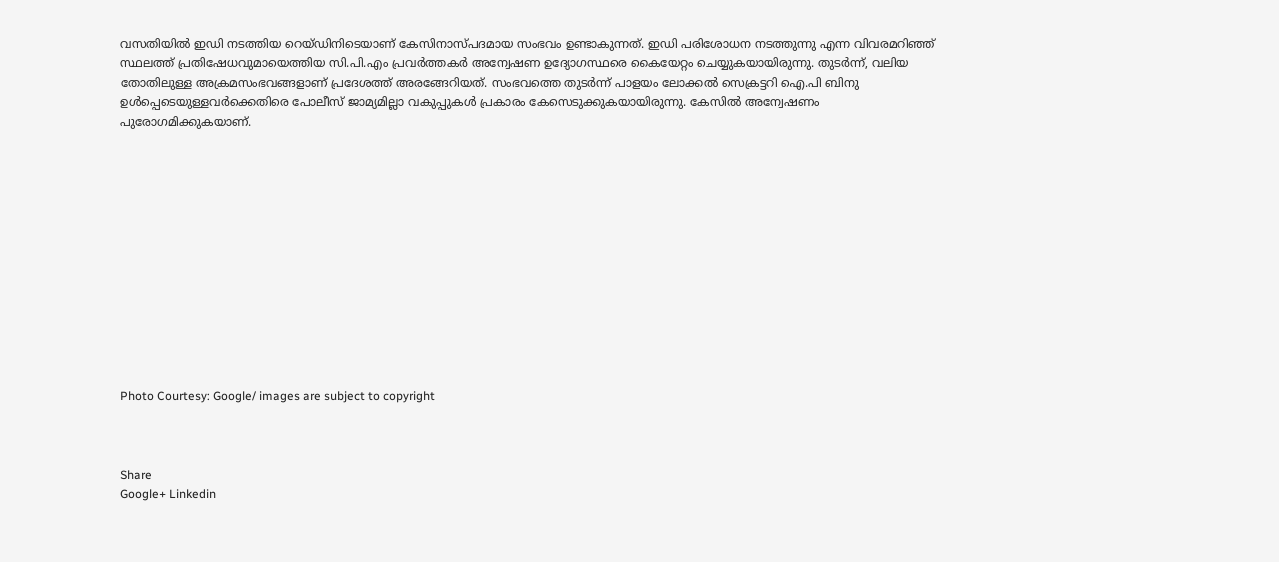വസതിയിൽ ഇഡി നടത്തിയ റെയ്ഡിനിടെയാണ് കേസിനാസ്പദമായ സംഭവം ഉണ്ടാകുന്നത്. ഇഡി പരിശോധന നടത്തുന്നു എന്ന വിവരമറിഞ്ഞ് സ്ഥലത്ത് പ്രതിഷേധവുമായെത്തിയ സി.പി.എം പ്രവർത്തകർ അന്വേഷണ ഉദ്യോഗസ്ഥരെ കൈയേറ്റം ചെയ്യുകയായിരുന്നു. തുടർന്ന്, വലിയ തോതിലുള്ള അക്രമസംഭവങ്ങളാണ് പ്രദേശത്ത് അരങ്ങേറിയത്. സംഭവത്തെ തുടർന്ന് പാളയം ലോക്കൽ സെക്രട്ടറി ഐ.പി ബിനു ഉൾപ്പെടെയുള്ളവർക്കെതിരെ പോലീസ് ജാമ്യമില്ലാ വകുപ്പുകൾ പ്രകാരം കേസെടുക്കുകയായിരുന്നു. കേസിൽ അന്വേഷണം പുരോഗമിക്കുകയാണ്.













Photo Courtesy: Google/ images are subject to copyright



Share
Google+ Linkedin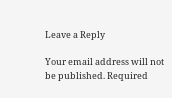Leave a Reply

Your email address will not be published. Required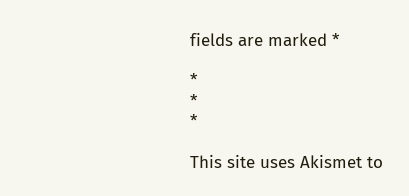fields are marked *

*
*
*

This site uses Akismet to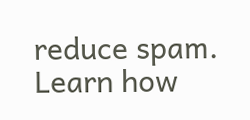reduce spam. Learn how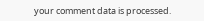your comment data is processed.